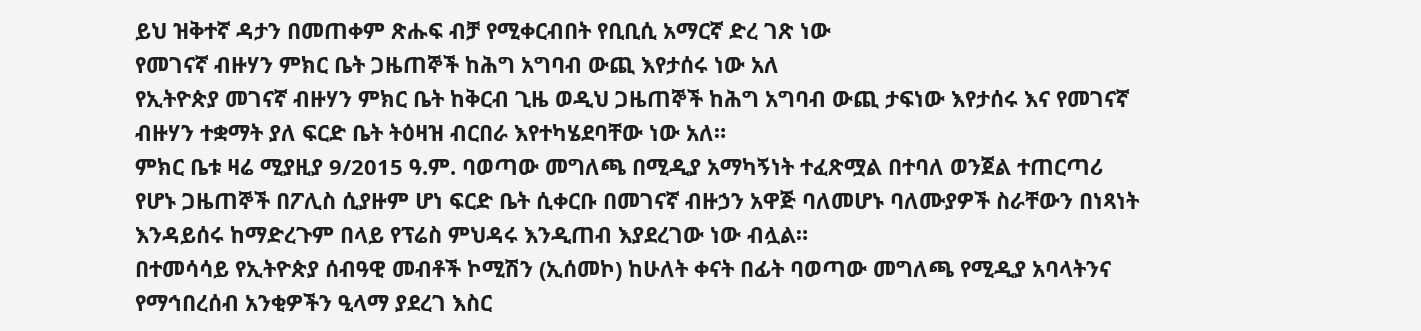ይህ ዝቅተኛ ዳታን በመጠቀም ጽሑፍ ብቻ የሚቀርብበት የቢቢሲ አማርኛ ድረ ገጽ ነው
የመገናኛ ብዙሃን ምክር ቤት ጋዜጠኞች ከሕግ አግባብ ውጪ እየታሰሩ ነው አለ
የኢትዮጵያ መገናኛ ብዙሃን ምክር ቤት ከቅርብ ጊዜ ወዲህ ጋዜጠኞች ከሕግ አግባብ ውጪ ታፍነው እየታሰሩ እና የመገናኛ ብዙሃን ተቋማት ያለ ፍርድ ቤት ትዕዛዝ ብርበራ እየተካሄደባቸው ነው አለ።
ምክር ቤቱ ዛሬ ሚያዚያ 9/2015 ዓ.ም. ባወጣው መግለጫ በሚዲያ አማካኝነት ተፈጽሟል በተባለ ወንጀል ተጠርጣሪ የሆኑ ጋዜጠኞች በፖሊስ ሲያዙም ሆነ ፍርድ ቤት ሲቀርቡ በመገናኛ ብዙኃን አዋጅ ባለመሆኑ ባለሙያዎች ስራቸውን በነጻነት እንዳይሰሩ ከማድረጉም በላይ የፕሬስ ምህዳሩ እንዲጠብ እያደረገው ነው ብሏል።
በተመሳሳይ የኢትዮጵያ ሰብዓዊ መብቶች ኮሚሽን (ኢሰመኮ) ከሁለት ቀናት በፊት ባወጣው መግለጫ የሚዲያ አባላትንና የማኅበረሰብ አንቂዎችን ዒላማ ያደረገ እስር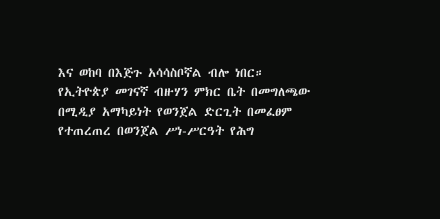እና ወከባ በእጅጉ አሳሳስቦኛል ብሎ ነበር።
የኢትዮጵያ መገናኛ ብዙሃን ምክር ቤት በመግለጫው በሚዲያ አማካይነት የወንጀል ድርጊት በመፈፀም የተጠረጠረ በወንጀል ሥነ-ሥርዓት የሕግ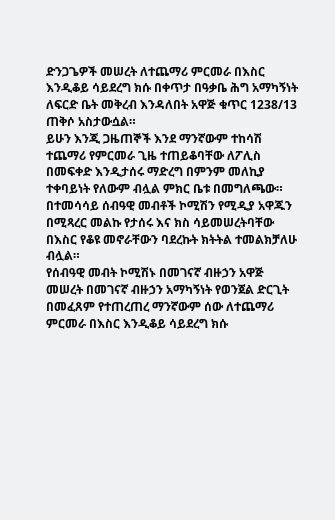ድንጋጌዎች መሠረት ለተጨማሪ ምርመራ በእስር እንዲቆይ ሳይደረግ ክሱ በቀጥታ በዓቃቤ ሕግ አማካኝነት ለፍርድ ቤት መቅረብ እንዳለበት አዋጅ ቁጥር 1238/13 ጠቅሶ አስታውሷል።
ይሁን እንጂ ጋዜጠኞች እንደ ማንኛውም ተከሳሽ ተጨማሪ የምርመራ ጊዜ ተጠይቆባቸው ለፖሊስ በመፍቀድ እንዲታሰሩ ማድረግ በምንም መለኪያ ተቀባይነት የለውም ብሏል ምክር ቤቱ በመግለጫው።
በተመሳሳይ ሰብዓዊ መብቶች ኮሚሽን የሚዲያ አዋጁን በሚጻረር መልኩ የታሰሩ እና ክስ ሳይመሠረትባቸው በእስር የቆዩ መኖራቸውን ባደረኩት ክትትል ተመልክቻለሁ ብሏል።
የሰብዓዊ መብት ኮሚሽኑ በመገናኛ ብዙኃን አዋጅ መሠረት በመገናኛ ብዙኃን አማካኝነት የወንጀል ድርጊት በመፈጸም የተጠረጠረ ማንኛውም ሰው ለተጨማሪ ምርመራ በእስር እንዲቆይ ሳይደረግ ክሱ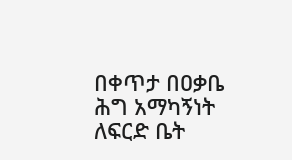በቀጥታ በዐቃቤ ሕግ አማካኝነት ለፍርድ ቤት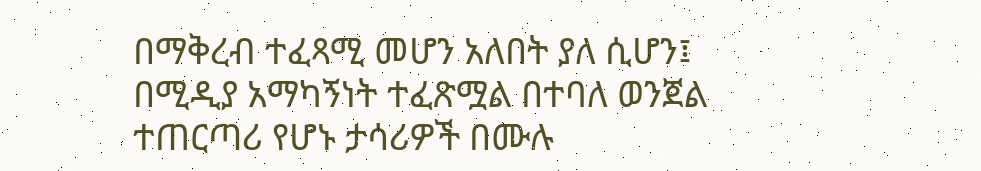በማቅረብ ተፈጻሚ መሆን አለበት ያለ ሲሆን፤ በሚዲያ አማካኝነት ተፈጽሟል በተባለ ወንጀል ተጠርጣሪ የሆኑ ታሳሪዎች በሙሉ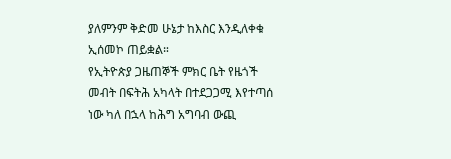ያለምንም ቅድመ ሁኔታ ከእስር እንዲለቀቁ ኢሰመኮ ጠይቋል።
የኢትዮጵያ ጋዜጠኞች ምክር ቤት የዜጎች መብት በፍትሕ አካላት በተደጋጋሚ እየተጣሰ ነው ካለ በኋላ ከሕግ አግባብ ውጪ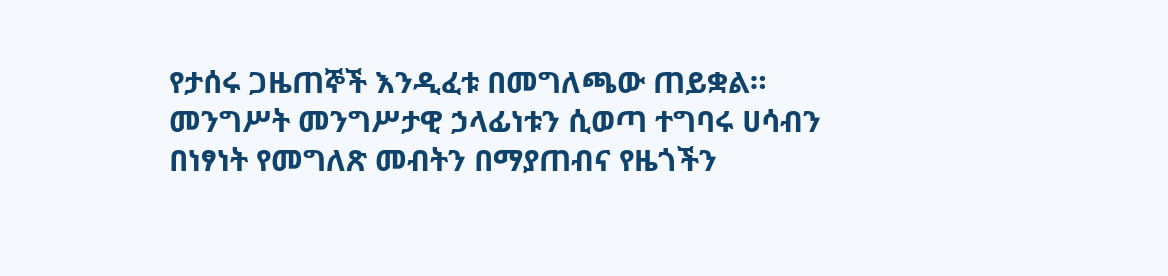የታሰሩ ጋዜጠኞች እንዲፈቱ በመግለጫው ጠይቋል።
መንግሥት መንግሥታዊ ኃላፊነቱን ሲወጣ ተግባሩ ሀሳብን በነፃነት የመግለጽ መብትን በማያጠብና የዜጎችን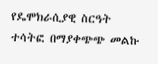የዴሞክራሲያዊ ስርዓት ተሳትፎ በማያቀጭጭ መልኩ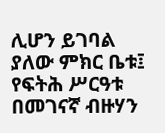ሊሆን ይገባል ያለው ምክር ቤቱ፤ የፍትሕ ሥርዓቱ በመገናኛ ብዙሃን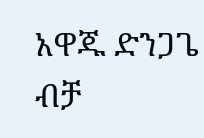አዋጁ ድንጋጌ ብቻ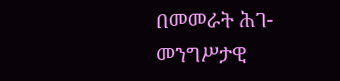በመመራት ሕገ-መንግሥታዊ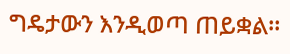ግዴታውን እንዲወጣ ጠይቋል።